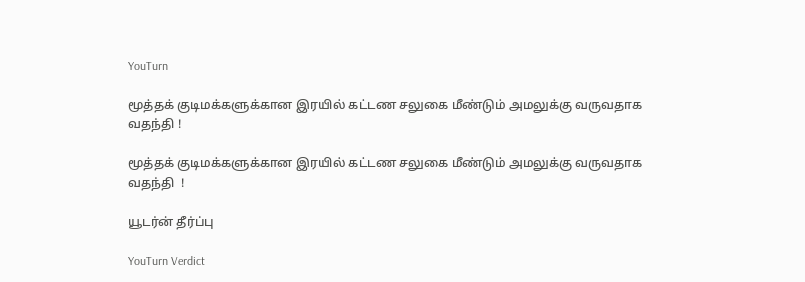YouTurn

மூத்தக் குடிமக்களுக்கான இரயில் கட்டண சலுகை மீண்டும் அமலுக்கு வருவதாக வதந்தி !

மூத்தக் குடிமக்களுக்கான இரயில் கட்டண சலுகை மீண்டும் அமலுக்கு வருவதாக வதந்தி  !

யூடர்ன் தீர்ப்பு

YouTurn Verdict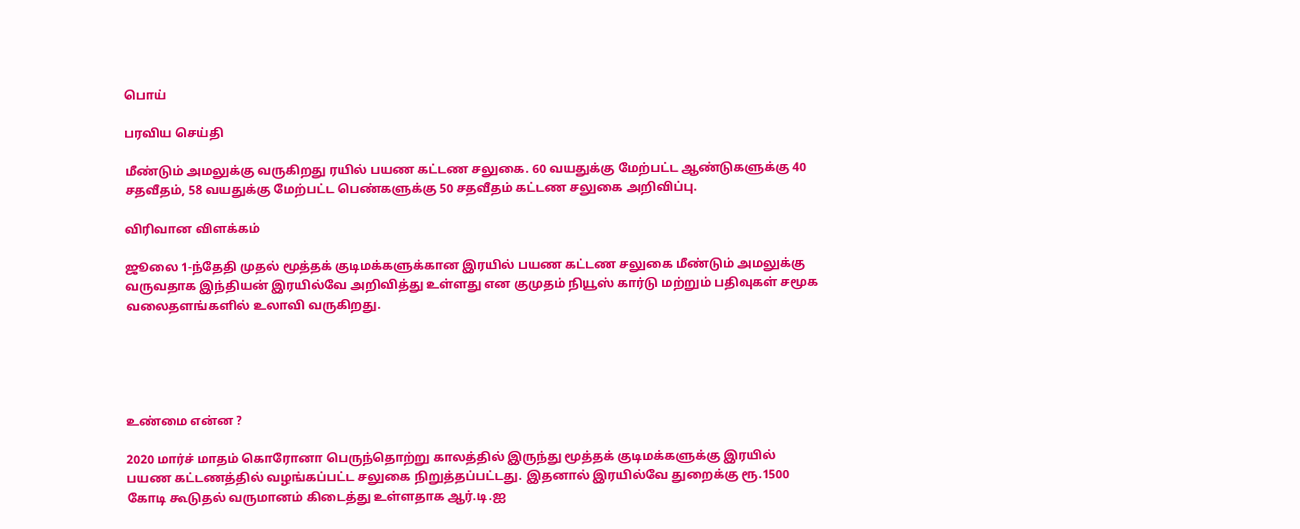பொய்

பரவிய செய்தி

மீண்டும் அமலுக்கு வருகிறது ரயில் பயண கட்டண சலுகை. 60 வயதுக்கு மேற்பட்ட ஆண்டுகளுக்கு 40 சதவீதம், 58 வயதுக்கு மேற்பட்ட பெண்களுக்கு 50 சதவீதம் கட்டண சலுகை அறிவிப்பு.

விரிவான விளக்கம்

ஜூலை 1-ந்தேதி முதல் மூத்தக் குடிமக்களுக்கான இரயில் பயண கட்டண சலுகை மீண்டும் அமலுக்கு வருவதாக இந்தியன் இரயில்வே அறிவித்து உள்ளது என குமுதம் நியூஸ் கார்டு மற்றும் பதிவுகள் சமூக வலைதளங்களில் உலாவி வருகிறது.





உண்மை என்ன ?

2020 மார்ச் மாதம் கொரோனா பெருந்தொற்று காலத்தில் இருந்து மூத்தக் குடிமக்களுக்கு இரயில் பயண கட்டணத்தில் வழங்கப்பட்ட சலுகை நிறுத்தப்பட்டது. இதனால் இரயில்வே துறைக்கு ரூ.1500 கோடி கூடுதல் வருமானம் கிடைத்து உள்ளதாக ஆர்.டி.ஐ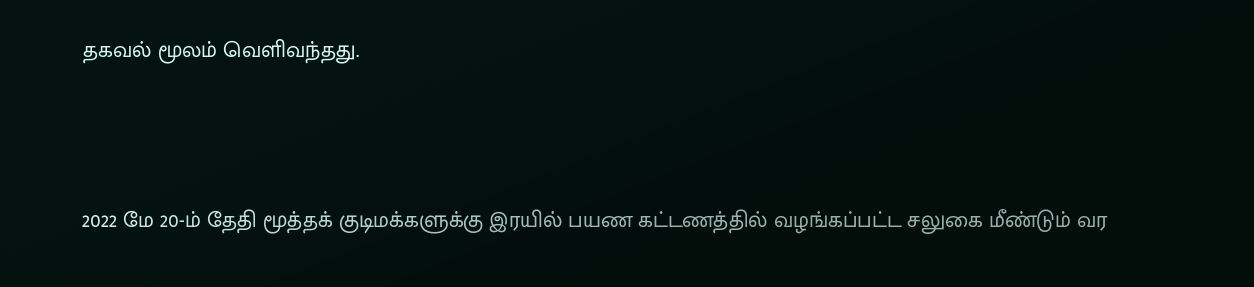தகவல் மூலம் வெளிவந்தது.



2022 மே 20-ம் தேதி மூத்தக் குடிமக்களுக்கு இரயில் பயண கட்டணத்தில் வழங்கப்பட்ட சலுகை மீண்டும் வர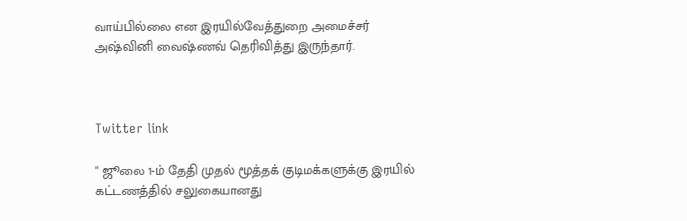வாய்பில்லை என இரயில்வேத்துறை அமைச்சர் அஷ்வினி வைஷ்ணவ் தெரிவித்து இருந்தார்.



Twitter link

" ஜூலை 1-ம் தேதி முதல் மூத்தக் குடிமக்களுக்கு இரயில் கட்டணத்தில் சலுகையானது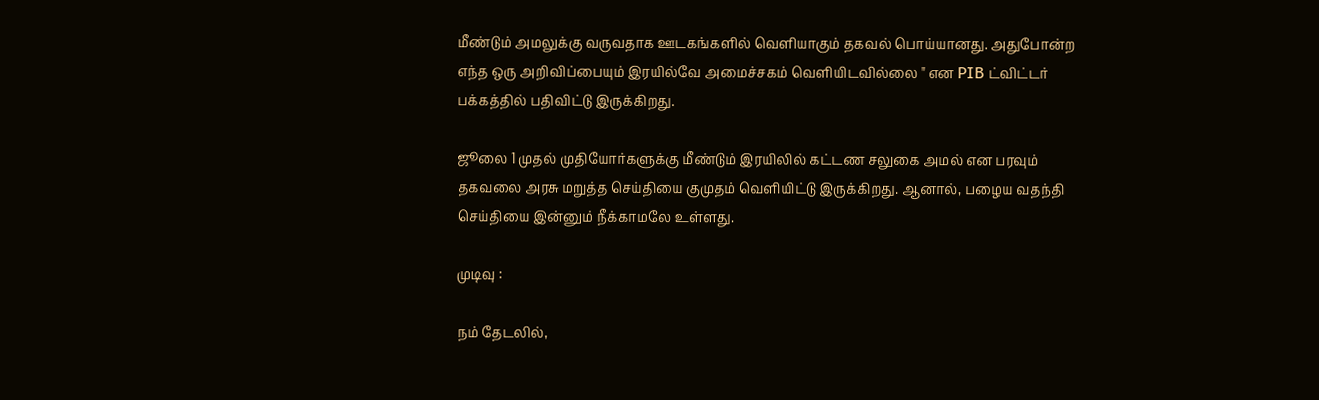மீண்டும் அமலுக்கு வருவதாக ஊடகங்களில் வெளியாகும் தகவல் பொய்யானது. அதுபோன்ற எந்த ஒரு அறிவிப்பையும் இரயில்வே அமைச்சகம் வெளியிடவில்லை " என PIB ட்விட்டர் பக்கத்தில் பதிவிட்டு இருக்கிறது.

ஜூலை 1 முதல் முதியோர்களுக்கு மீண்டும் இரயிலில் கட்டண சலுகை அமல் என பரவும் தகவலை அரசு மறுத்த செய்தியை குமுதம் வெளியிட்டு இருக்கிறது. ஆனால், பழைய வதந்தி செய்தியை இன்னும் நீக்காமலே உள்ளது.

முடிவு :

நம் தேடலில்,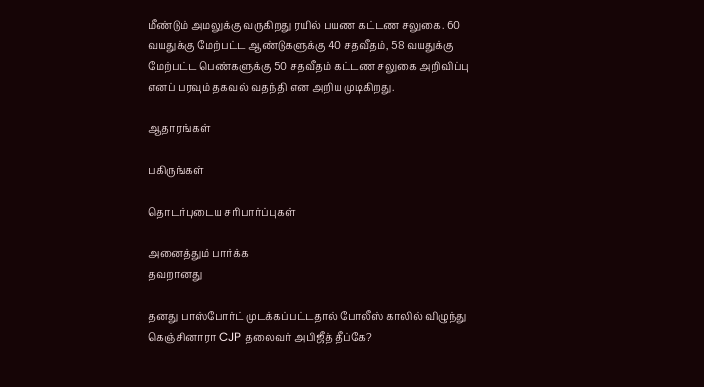மீண்டும் அமலுக்கு வருகிறது ரயில் பயண கட்டண சலுகை. 60 வயதுக்கு மேற்பட்ட ஆண்டுகளுக்கு 40 சதவீதம், 58 வயதுக்கு மேற்பட்ட பெண்களுக்கு 50 சதவீதம் கட்டண சலுகை அறிவிப்பு எனப் பரவும் தகவல் வதந்தி என அறிய முடிகிறது.

ஆதாரங்கள்

பகிருங்கள்

தொடர்புடைய சரிபார்ப்புகள்

அனைத்தும் பார்க்க
தவறானது

தனது பாஸ்போர்ட் முடக்கப்பட்டதால் போலீஸ் காலில் விழுந்து கெஞ்சினாரா CJP தலைவர் அபிஜீத் தீப்கே?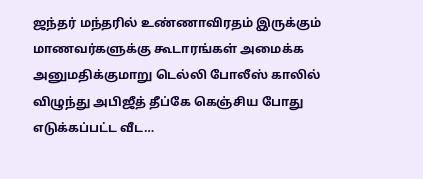ஜந்தர் மந்தரில் உண்ணாவிரதம் இருக்கும் மாணவர்களுக்கு கூடாரங்கள் அமைக்க அனுமதிக்குமாறு டெல்லி போலீஸ் காலில் விழுந்து அபிஜீத் தீப்கே கெஞ்சிய போது எடுக்கப்பட்ட வீட…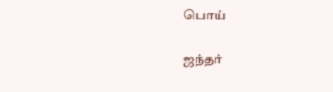பொய்

ஜந்தர்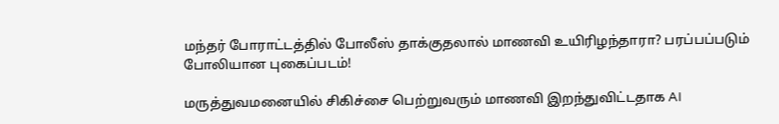மந்தர் போராட்டத்தில் போலீஸ் தாக்குதலால் மாணவி உயிரிழந்தாரா? பரப்பப்படும் போலியான புகைப்படம்!

மருத்துவமனையில் சிகிச்சை பெற்றுவரும் மாணவி இறந்துவிட்டதாக AI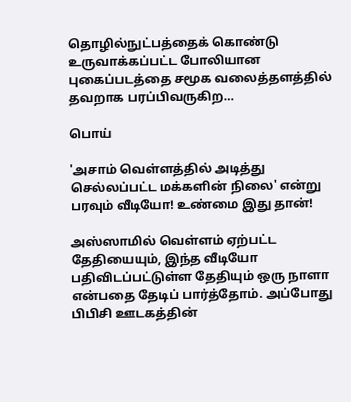தொழில்நுட்பத்தைக் கொண்டு உருவாக்கப்பட்ட போலியான புகைப்படத்தை சமூக வலைத்தளத்தில் தவறாக பரப்பிவருகிற…

பொய்

'அசாம் வெள்ளத்தில் அடித்து செல்லப்பட்ட மக்களின் நிலை' என்று பரவும் வீடியோ! உண்மை இது தான்!

அஸ்ஸாமில் வெள்ளம் ஏற்பட்ட தேதியையும், இந்த வீடியோ பதிவிடப்பட்டுள்ள தேதியும் ஒரு நாளா என்பதை தேடிப் பார்த்தோம். அப்போது பிபிசி ஊடகத்தின்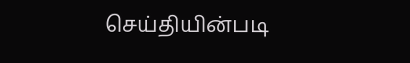செய்தியின்படி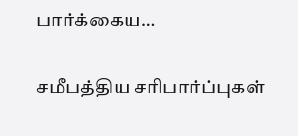பார்க்கைய…

சமீபத்திய சரிபார்ப்புகள்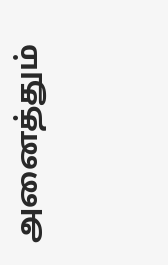அனைத்தும்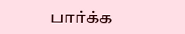பார்க்க